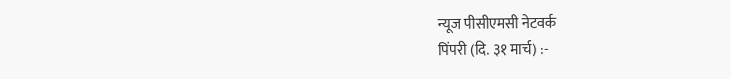न्यूज पीसीएमसी नेटवर्क
पिंपरी (दि. ३१ मार्च) :-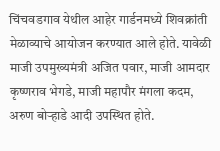चिंचवडगाव येथील आहेर गार्डनमध्ये शिवक्रांती मेळाव्याचे आयोजन करण्यात आले होते. यावेळी माजी उपमुख्यमंत्री अजित पवार, माजी आमदार कृष्णराव भेगडे, माजी महापौर मंगला कदम, अरुण बोऱ्हाडे आदी उपस्थित होते.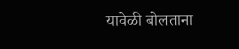यावेळी बोलताना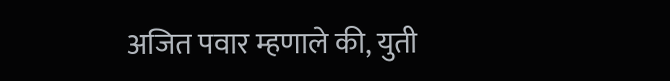अजित पवार म्हणाले की, युती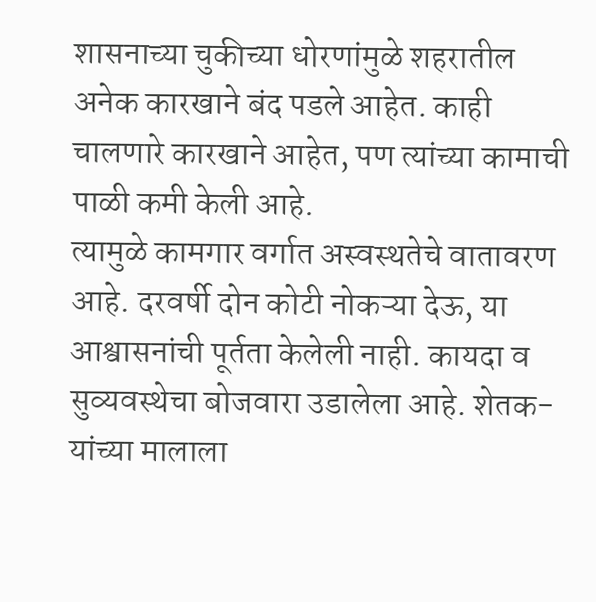शासनाच्या चुकीच्या धोरणांमुळे शहरातील अनेक कारखाने बंद पडले आहेत. काही चालणारे कारखाने आहेत, पण त्यांच्या कामाची पाळी कमी केली आहे.
त्यामुळे कामगार वर्गात अस्वस्थतेचे वातावरण आहे. दरवर्षी दोन कोटी नोकऱ्या देऊ, या आश्वासनांची पूर्तता केलेली नाही. कायदा व सुव्यवस्थेचा बोजवारा उडालेला आहे. शेतक-यांच्या मालाला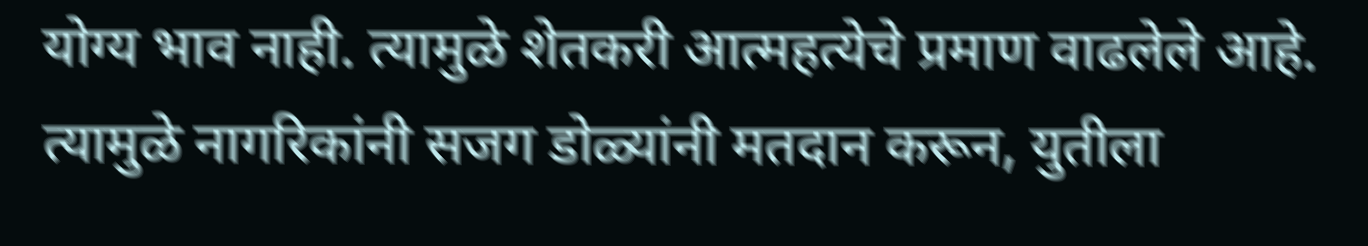योग्य भाव नाही. त्यामुळे शेतकरी आत्महत्येचे प्रमाण वाढलेले आहे. त्यामुळे नागरिकांनी सजग डोळ्यांनी मतदान करून, युतीला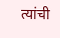त्यांची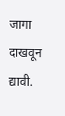जागा दाखवून द्यावी.